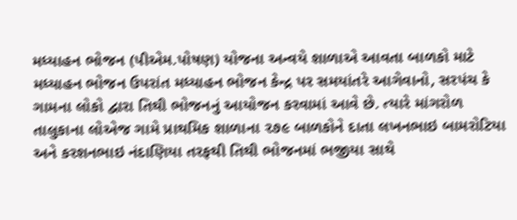મધ્યાહન ભોજન (પીએમ.પોષણ) યોજના અન્વયે શાળાએ આવતા બાળકો માટે મધ્યાહન ભોજન ઉપરાંત મધ્યાહન ભોજન કેન્દ્ર પર સમયાંતરે આગેવાનો, સરપંચ કે ગામના લોકો દ્વારા તિથી ભોજનનું આયોજન કરવામાં આવે છે. ત્યારે માંગરોળ તાલુકાના લોએજ ગામે પ્રાથમિક શાળાના ૨૭૯ બાળકોને દાતા લખનભાઇ બામરોટિયા અને કરશનભાઇ નંદાણિયા તરફથી તિથી ભોજનમાં ભજીયા સાથે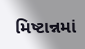મિષ્ટાન્નમાં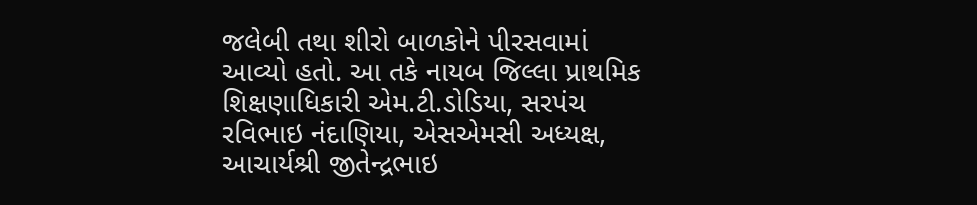જલેબી તથા શીરો બાળકોને પીરસવામાં આવ્યો હતો. આ તકે નાયબ જિલ્લા પ્રાથમિક શિક્ષણાધિકારી એમ.ટી.ડોડિયા, સરપંચ રવિભાઇ નંદાણિયા, એસએમસી અધ્યક્ષ, આચાર્યશ્રી જીતેન્દ્રભાઇ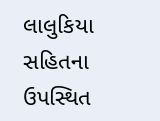લાલુકિયા સહિતના ઉપસ્થિત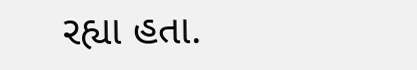રહ્યા હતા.